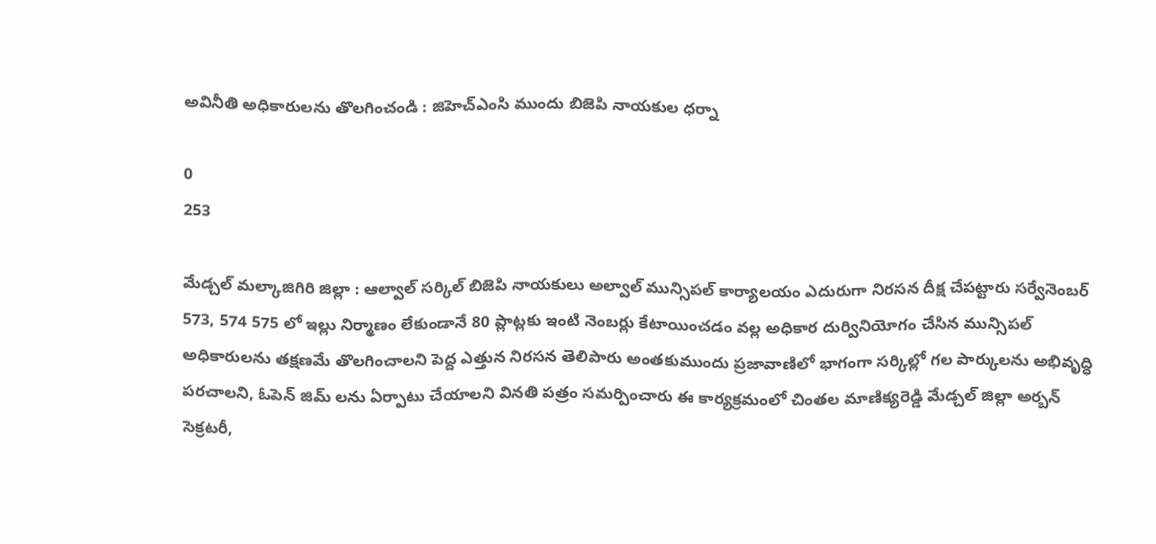అవినీతి అధికారులను తొలగించండి : జిహెచ్ఎంసి ముందు బిజెపి నాయకుల ధర్నా

0
253

మేడ్చల్ మల్కాజిగిరి జిల్లా : ఆల్వాల్ సర్కిల్ బిజెపి నాయకులు అల్వాల్ మున్సిపల్ కార్యాలయం ఎదురుగా నిరసన దీక్ష చేపట్టారు సర్వేనెంబర్ 573, 574 575 లో ఇల్లు నిర్మాణం లేకుండానే 80 ప్లాట్లకు ఇంటి నెంబర్లు కేటాయించడం వల్ల అధికార దుర్వినియోగం చేసిన మున్సిపల్ అధికారులను తక్షణమే తొలగించాలని పెద్ద ఎత్తున నిరసన తెలిపారు అంతకుముందు ప్రజావాణిలో భాగంగా సర్కిల్లో గల పార్కులను అభివృద్ధి పరచాలని, ఓపెన్ జిమ్ లను ఏర్పాటు చేయాలని వినతి పత్రం సమర్పించారు ఈ కార్యక్రమంలో చింతల మాణిక్యరెడ్డి మేడ్చల్ జిల్లా అర్బన్ సెక్రటరీ,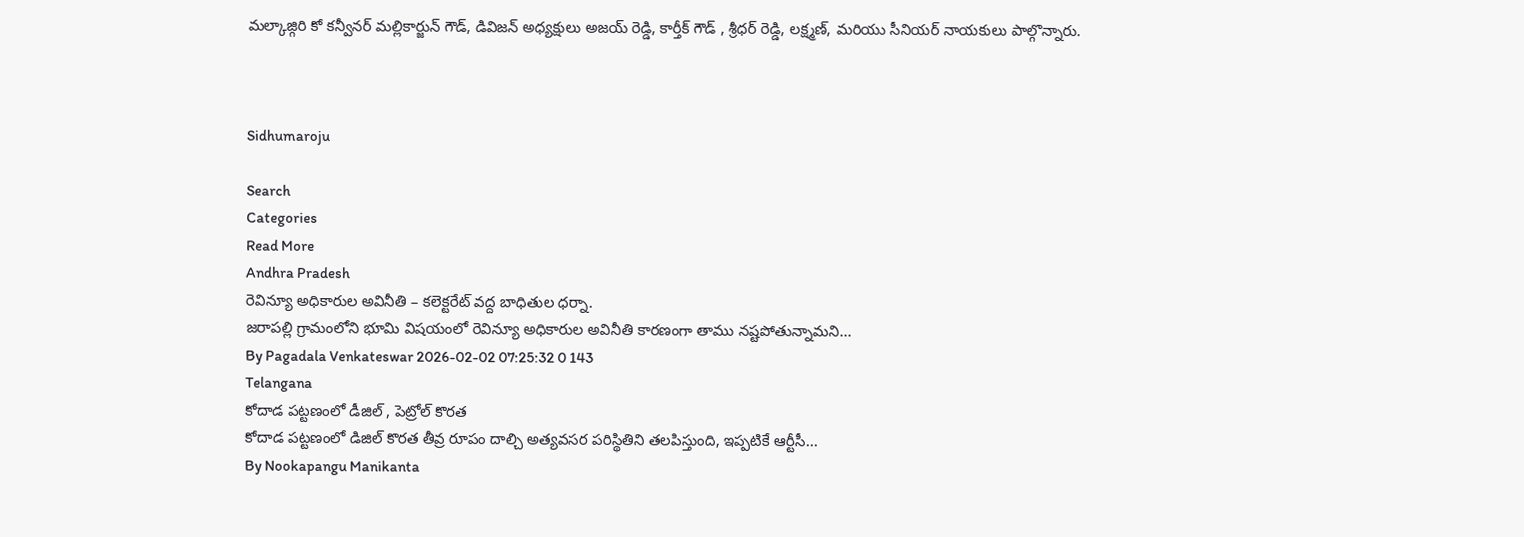మల్కాజ్గిరి కో కన్వీనర్ మల్లికార్జున్ గౌడ్, డివిజన్ అధ్యక్షులు అజయ్ రెడ్డి, కార్తీక్ గౌడ్ , శ్రీధర్ రెడ్డి, లక్ష్మణ్, మరియు సీనియర్ నాయకులు పాల్గొన్నారు.



Sidhumaroju

Search
Categories
Read More
Andhra Pradesh
రెవిన్యూ అధికారుల అవినీతి – కలెక్టరేట్ వద్ద బాధితుల ధర్నా.
జరాపల్లి గ్రామంలోని భూమి విషయంలో రెవిన్యూ అధికారుల అవినీతి కారణంగా తాము నష్టపోతున్నామని...
By Pagadala Venkateswar 2026-02-02 07:25:32 0 143
Telangana
కోదాడ పట్టణంలో డీజిల్ , పెట్రోల్ కొరత
కోదాడ పట్టణంలో డిజిల్ కొరత తీవ్ర రూపం దాల్చి అత్యవసర పరిస్థితిని తలపిస్తుంది, ఇప్పటికే ఆర్టీసీ...
By Nookapangu Manikanta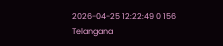2026-04-25 12:22:49 0 156
Telangana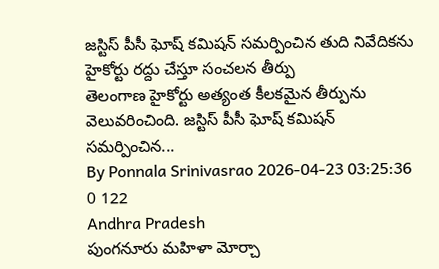జస్టిస్ పీసీ ఘోష్ కమిషన్ సమర్పించిన తుది నివేదికను హైకోర్టు రద్దు చేస్తూ సంచలన తీర్పు
తెలంగాణ హైకోర్టు అత్యంత కీలకమైన తీర్పును వెలువరించింది. జస్టిస్ పీసీ ఘోష్ కమిషన్ సమర్పించిన...
By Ponnala Srinivasrao 2026-04-23 03:25:36 0 122
Andhra Pradesh
పుంగనూరు మహిళా మోర్చా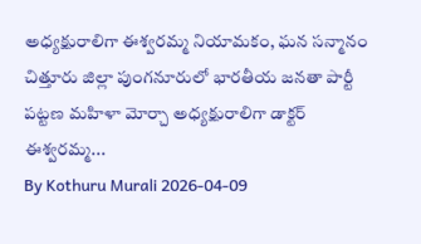అధ్యక్షురాలిగా ఈశ్వరమ్మ నియామకం, ఘన సన్మానం
చిత్తూరు జిల్లా పుంగనూరులో భారతీయ జనతా పార్టీ పట్టణ మహిళా మోర్చా అధ్యక్షురాలిగా డాక్టర్ ఈశ్వరమ్మ...
By Kothuru Murali 2026-04-09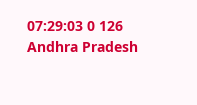07:29:03 0 126
Andhra Pradesh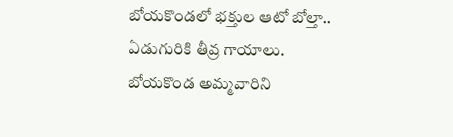బోయకొండలో భక్తుల ఆటో బోల్తా.. ఏడుగురికి తీవ్ర గాయాలు.
బోయకొండ అమ్మవారిని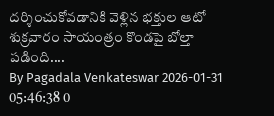దర్శించుకోవడానికి వెళ్లిన భక్తుల ఆటో శుక్రవారం సాయంత్రం కొండపై బోల్తా పడింది....
By Pagadala Venkateswar 2026-01-31 05:46:38 0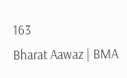163
Bharat Aawaz | BMA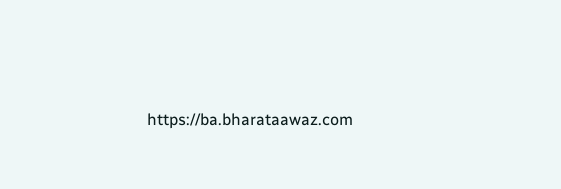https://ba.bharataawaz.com